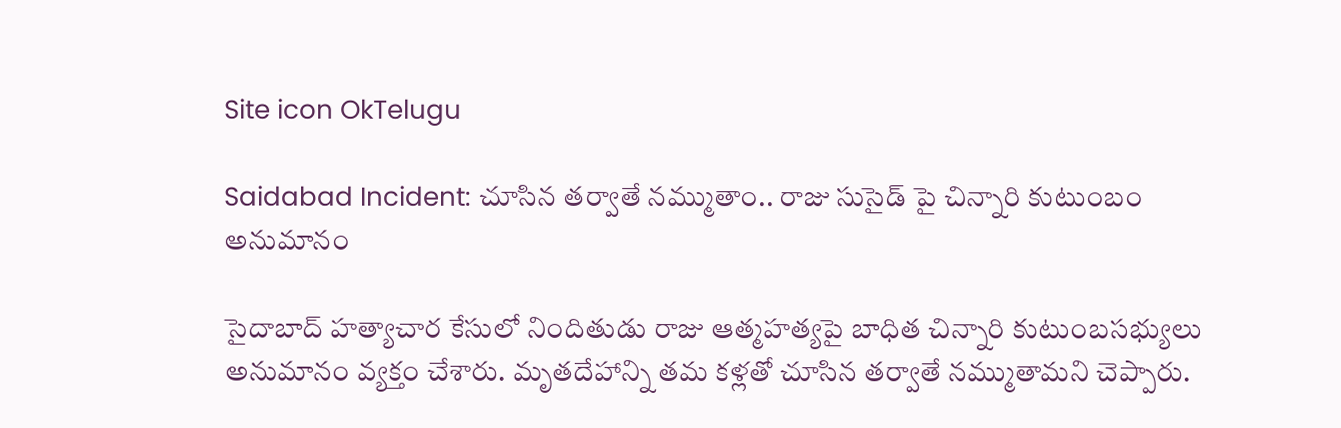Site icon OkTelugu

Saidabad Incident: చూసిన తర్వాతే నమ్ముతాం.. రాజు సుసైడ్ పై చిన్నారి కుటుంబం అనుమానం

సైదాబాద్ హత్యాచార కేసులో నిందితుడు రాజు ఆత్మహత్యపై బాధిత చిన్నారి కుటుంబసభ్యులు అనుమానం వ్యక్తం చేశారు. మృతదేహాన్ని తమ కళ్లతో చూసిన తర్వాతే నమ్ముతామని చెప్పారు.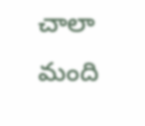చాలా మంది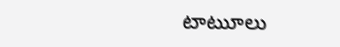టాటుూలు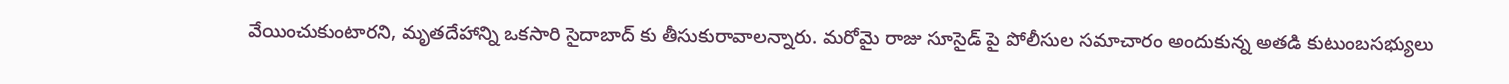వేయించుకుంటారని, మృతదేహాన్ని ఒకసారి సైదాబాద్ కు తీసుకురావాలన్నారు. మరోవైు రాజు సూసైడ్ పై పోలీసుల సమాచారం అందుకున్న అతడి కుటుంబసభ్యులు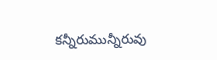కన్నీరుమున్నీరువు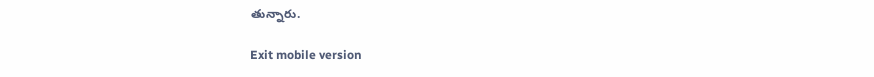తున్నారు.

Exit mobile version